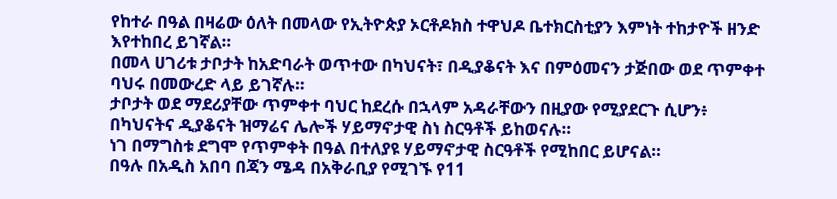የከተራ በዓል በዛሬው ዕለት በመላው የኢትዮጵያ ኦርቶዶክስ ተዋህዶ ቤተክርስቲያን እምነት ተከታዮች ዘንድ እየተከበረ ይገኛል።
በመላ ሀገሪቱ ታቦታት ከአድባራት ወጥተው በካህናት፣ በዲያቆናት እና በምዕመናን ታጅበው ወደ ጥምቀተ ባህሩ በመውረድ ላይ ይገኛሉ።
ታቦታት ወደ ማደሪያቸው ጥምቀተ ባህር ከደረሱ በኋላም አዳራቸውን በዚያው የሚያደርጉ ሲሆን፥ በካህናትና ዲያቆናት ዝማሬና ሌሎች ሃይማኖታዊ ስነ ስርዓቶች ይከወናሉ።
ነገ በማግስቱ ደግሞ የጥምቀት በዓል በተለያዩ ሃይማኖታዊ ስርዓቶች የሚከበር ይሆናል።
በዓሉ በአዲስ አበባ በጃን ሜዳ በአቅራቢያ የሚገኙ የ11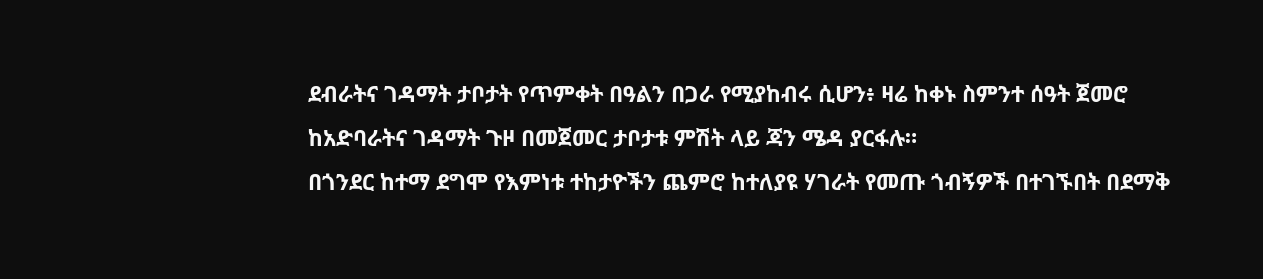ደብራትና ገዳማት ታቦታት የጥምቀት በዓልን በጋራ የሚያከብሩ ሲሆን፥ ዛሬ ከቀኑ ስምንተ ሰዓት ጀመሮ ከአድባራትና ገዳማት ጉዞ በመጀመር ታቦታቱ ምሽት ላይ ጃን ሜዳ ያርፋሉ።
በጎንደር ከተማ ደግሞ የእምነቱ ተከታዮችን ጨምሮ ከተለያዩ ሃገራት የመጡ ጎብኝዎች በተገኙበት በደማቅ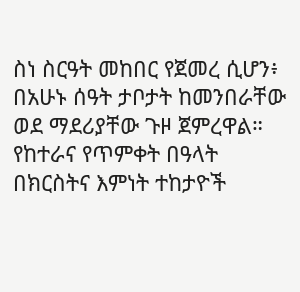ስነ ስርዓት መከበር የጀመረ ሲሆን፥ በአሁኑ ሰዓት ታቦታት ከመንበራቸው ወደ ማደሪያቸው ጉዞ ጀምረዋል።
የከተራና የጥምቀት በዓላት በክርስትና እምነት ተከታዮች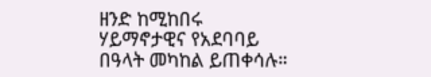ዘንድ ከሚከበሩ ሃይማኖታዊና የአደባባይ በዓላት መካከል ይጠቀሳሉ።